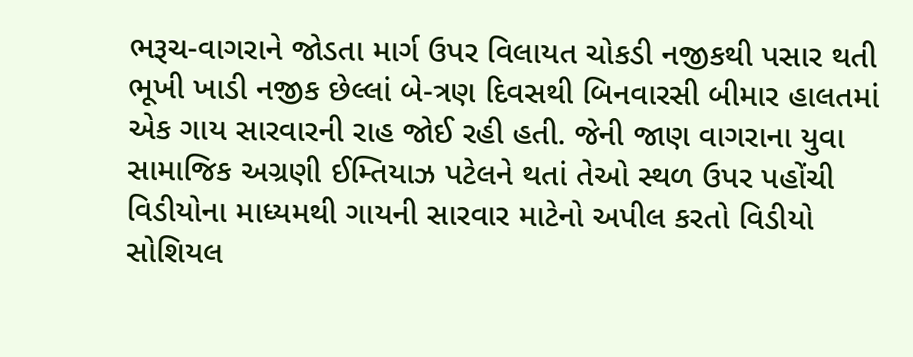ભરૂચ-વાગરાને જોડતા માર્ગ ઉપર વિલાયત ચોકડી નજીકથી પસાર થતી ભૂખી ખાડી નજીક છેલ્લાં બે-ત્રણ દિવસથી બિનવારસી બીમાર હાલતમાં એક ગાય સારવારની રાહ જોઈ રહી હતી. જેની જાણ વાગરાના યુવા સામાજિક અગ્રણી ઈમ્તિયાઝ પટેલને થતાં તેઓ સ્થળ ઉપર પહોંચી વિડીયોના માધ્યમથી ગાયની સારવાર માટેનો અપીલ કરતો વિડીયો સોશિયલ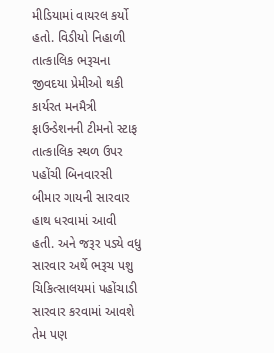મીડિયામાં વાયરલ કર્યો હતો. વિડીયો નિહાળી તાત્કાલિક ભરૂચના જીવદયા પ્રેમીઓ થકી કાર્યરત મનમૈત્રી ફાઉન્ડેશનની ટીમનો સ્ટાફ તાત્કાલિક સ્થળ ઉપર પહોંચી બિનવારસી બીમાર ગાયની સારવાર હાથ ધરવામાં આવી હતી. અને જરૂર પડ્યે વધુ સારવાર અર્થે ભરૂચ પશુ ચિકિત્સાલયમાં પહોંચાડી સારવાર કરવામાં આવશે તેમ પણ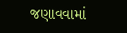જણાવવામાં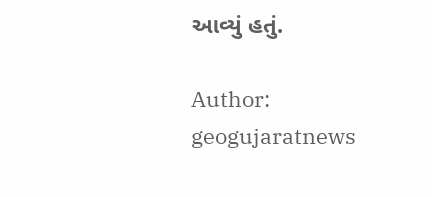આવ્યું હતું.

Author: geogujaratnews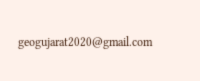geogujarat2020@gmail.com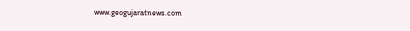www.geogujaratnews.com